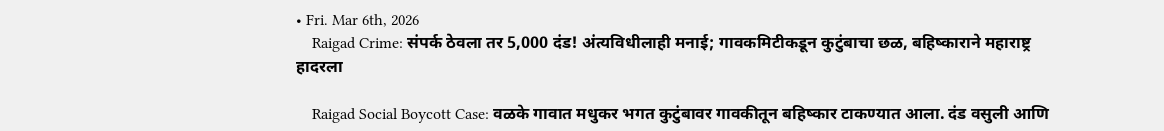• Fri. Mar 6th, 2026
    Raigad Crime: संपर्क ठेवला तर 5,000 दंड! अंत्यविधीलाही मनाई; गावकमिटीकडून कुटुंबाचा छळ, बहिष्काराने महाराष्ट्र हादरला

    Raigad Social Boycott Case: वळके गावात मधुकर भगत कुटुंबावर गावकीतून बहिष्कार टाकण्यात आला. दंड वसुली आणि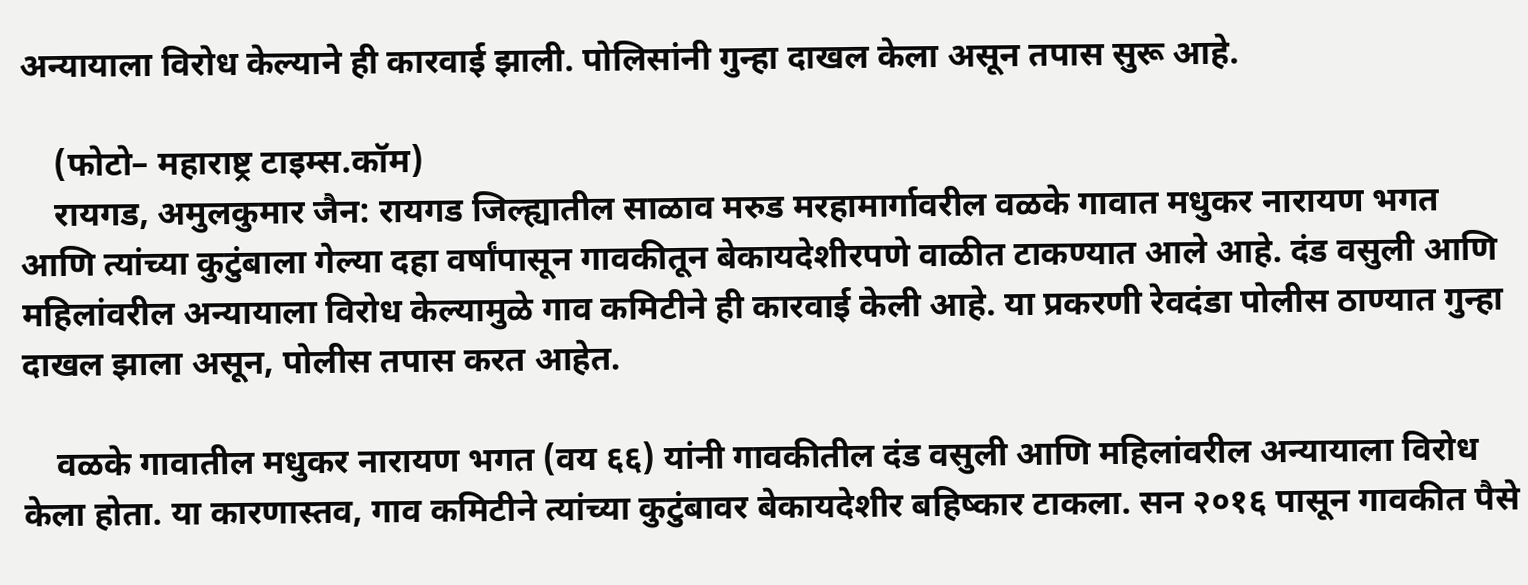अन्यायाला विरोध केल्याने ही कारवाई झाली. पोलिसांनी गुन्हा दाखल केला असून तपास सुरू आहे.

    (फोटो– महाराष्ट्र टाइम्स.कॉम)
    रायगड, अमुलकुमार जैन: रायगड जिल्ह्यातील साळाव मरुड मरहामार्गावरील वळके गावात मधुकर नारायण भगत आणि त्यांच्या कुटुंबाला गेल्या दहा वर्षांपासून गावकीतून बेकायदेशीरपणे वाळीत टाकण्यात आले आहे. दंड वसुली आणि महिलांवरील अन्यायाला विरोध केल्यामुळे गाव कमिटीने ही कारवाई केली आहे. या प्रकरणी रेवदंडा पोलीस ठाण्यात गुन्हा दाखल झाला असून, पोलीस तपास करत आहेत.

    वळके गावातील मधुकर नारायण भगत (वय ६६) यांनी गावकीतील दंड वसुली आणि महिलांवरील अन्यायाला विरोध केला होता. या कारणास्तव, गाव कमिटीने त्यांच्या कुटुंबावर बेकायदेशीर बहिष्कार टाकला. सन २०१६ पासून गावकीत पैसे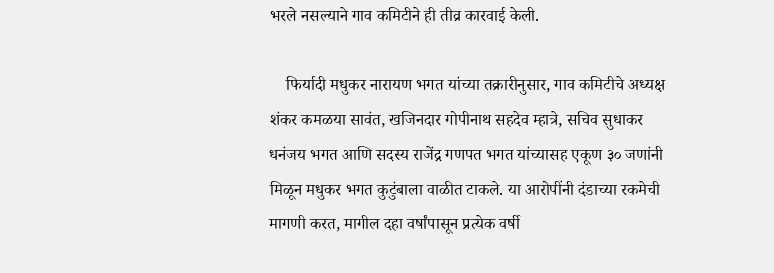भरले नसल्याने गाव कमिटीने ही तीव्र कारवाई केली.

    फिर्यादी मधुकर नारायण भगत यांच्या तक्रारीनुसार, गाव कमिटीचे अध्यक्ष शंकर कमळया सावंत, खजिनदार गोपीनाथ सहदेव म्हात्रे, सचिव सुधाकर धनंजय भगत आणि सदस्य राजेंद्र गणपत भगत यांच्यासह एकूण ३० जणांनी मिळून मधुकर भगत कुटुंबाला वाळीत टाकले. या आरोपींनी दंडाच्या रकमेची मागणी करत, मागील दहा वर्षांपासून प्रत्येक वर्षी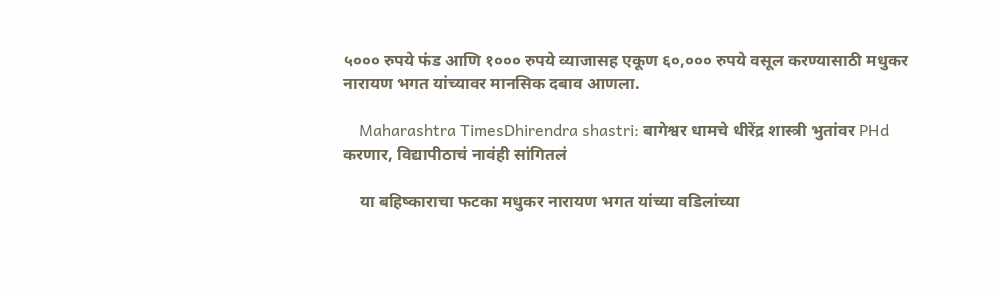५००० रुपये फंड आणि १००० रुपये व्याजासह एकूण ६०,००० रुपये वसूल करण्यासाठी मधुकर नारायण भगत यांच्यावर मानसिक दबाव आणला.

    Maharashtra TimesDhirendra shastri: बागेश्वर धामचे धीरेंद्र शास्त्री भुतांवर PHd करणार, विद्यापीठाचं नावंही सांगितलं

    या बहिष्काराचा फटका मधुकर नारायण भगत यांच्या वडिलांच्या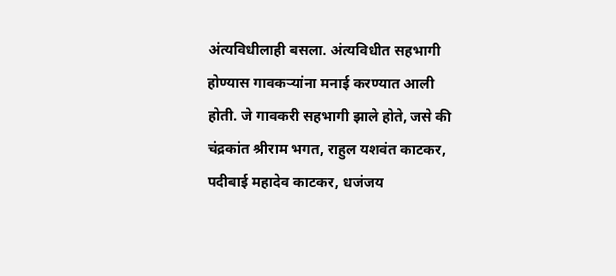अंत्यविधीलाही बसला. अंत्यविधीत सहभागी होण्यास गावकऱ्यांना मनाई करण्यात आली होती. जे गावकरी सहभागी झाले होते, जसे की चंद्रकांत श्रीराम भगत, राहुल यशवंत काटकर, पदीबाई महादेव काटकर, धजंजय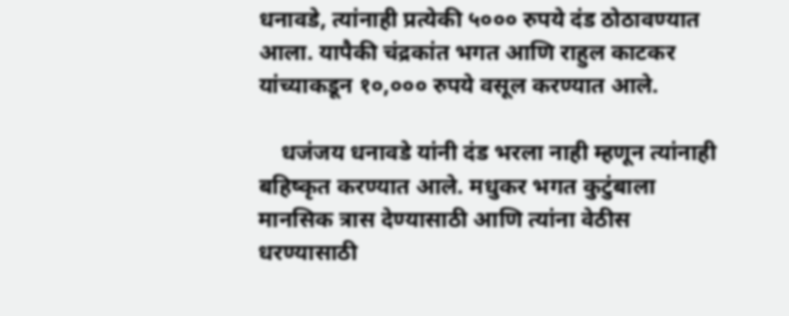धनावडे, त्यांनाही प्रत्येकी ५००० रुपये दंड ठोठावण्यात आला. यापैकी चंद्रकांत भगत आणि राहुल काटकर यांच्याकडून १०,००० रुपये वसूल करण्यात आले.

    धजंजय धनावडे यांनी दंड भरला नाही म्हणून त्यांनाही बहिष्कृत करण्यात आले. मधुकर भगत कुटुंबाला मानसिक त्रास देण्यासाठी आणि त्यांना वेठीस धरण्यासाठी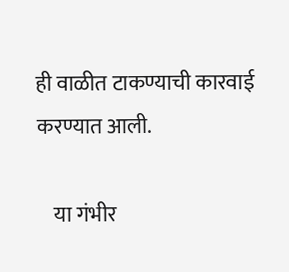ही वाळीत टाकण्याची कारवाई करण्यात आली.

    या गंभीर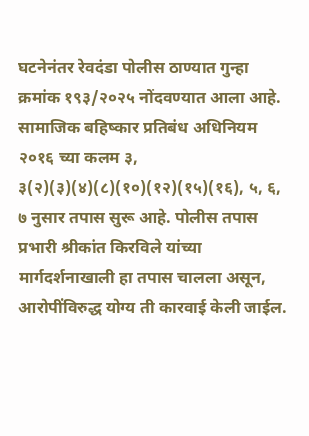घटनेनंतर रेवदंडा पोलीस ठाण्यात गुन्हा क्रमांक १९३/२०२५ नोंदवण्यात आला आहे. सामाजिक बहिष्कार प्रतिबंध अधिनियम २०१६ च्या कलम ३, ३(२)(३)(४)(८)(१०)(१२)(१५)(१६), ५, ६, ७ नुसार तपास सुरू आहे. पोलीस तपास प्रभारी श्रीकांत किरविले यांच्या मार्गदर्शनाखाली हा तपास चालला असून, आरोपींविरुद्ध योग्य ती कारवाई केली जाईल.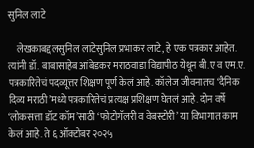सुनिल लाटे

    लेखकाबद्दलसुनिल लाटेसुनिल प्रभाकर लाटे, हे एक पत्रकार आहेत. त्यांनी डॉ. बाबासाहेब आंबेडकर मराठवाडा विद्यापीठ येथून बी.ए व एम.ए. पत्रकारितेचं पदव्यूत्तर शिक्षण पूर्ण केलं आहे. कॉलेज जीवनातच ‘दैनिक दिव्य मराठी’मध्ये पत्रकारितेचं प्रत्यक्ष प्रशिक्षण घेतलं आहे. दोन वर्षे ‘लोकसत्ता डॉट कॉम’साठी ‘फोटोगॅलरी व वेबस्टोरी’ या विभागात काम केलं आहे. ते ६ ऑक्टोबर २०२५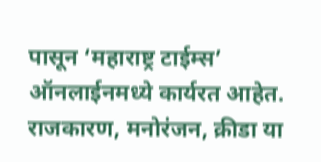पासून ‘महाराष्ट्र टाईम्स’ ऑनलाईनमध्ये कार्यरत आहेत. राजकारण, मनोरंजन, क्रीडा या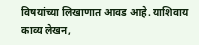विषयांच्या लिखाणात आवड आहे. याशिवाय काव्य लेखन,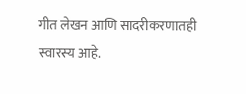गीत लेखन आणि सादरीकरणातही स्वारस्य आहे.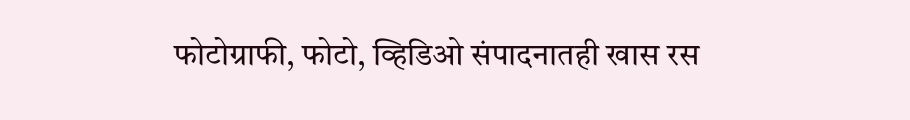फोटोग्राफी, फोटो, व्हिडिओ संपादनातही खास रस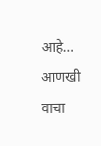आहे… आणखी वाचा